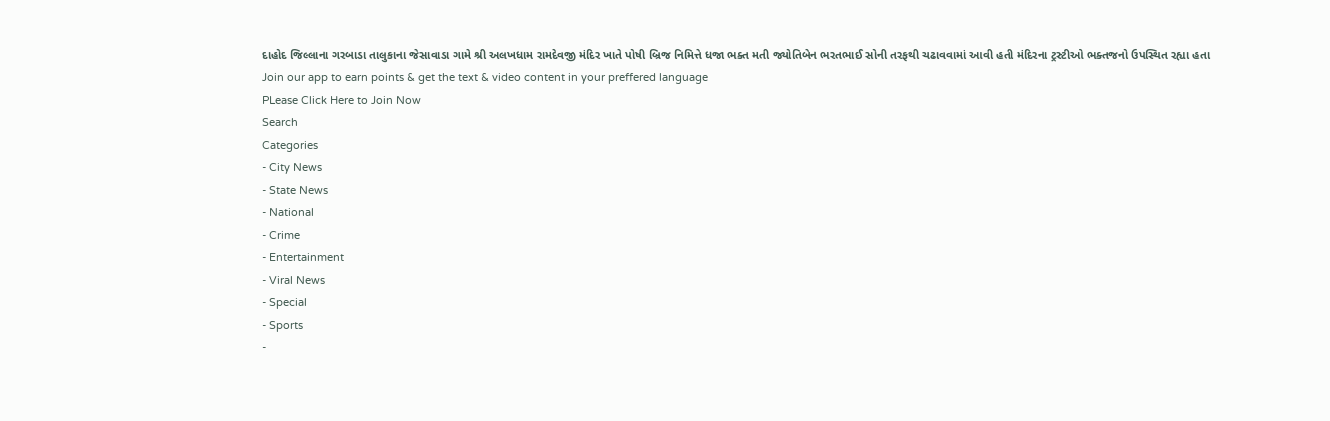દાહોદ જિલ્લાના ગરબાડા તાલુકાના જેસાવાડા ગામે શ્રી અલખધામ રામદેવજી મંદિર ખાતે પોષી બ્રિજ નિમિત્તે ધજા ભક્ત મતી જ્યોતિબેન ભરતભાઈ સોની તરફથી ચઢાવવામાં આવી હતી મંદિરના ટ્રસ્ટીઓ ભક્તજનો ઉપસ્થિત રહ્યા હતા
Join our app to earn points & get the text & video content in your preffered language
PLease Click Here to Join Now
Search
Categories
- City News
- State News
- National
- Crime
- Entertainment
- Viral News
- Special
- Sports
-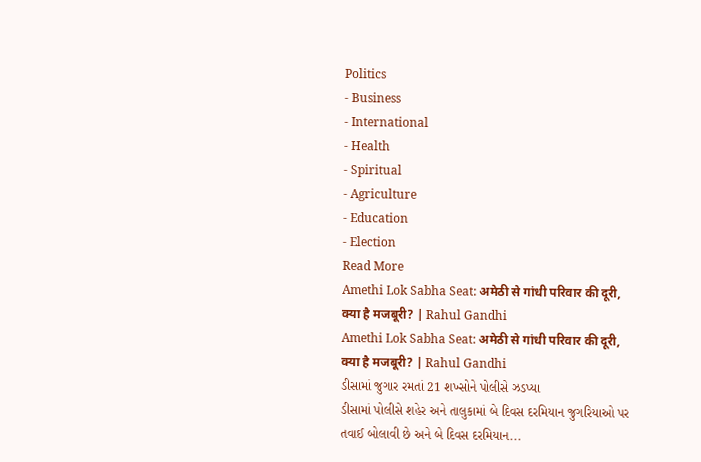Politics
- Business
- International
- Health
- Spiritual
- Agriculture
- Education
- Election
Read More
Amethi Lok Sabha Seat: अमेठी से गांधी परिवार की दूरी, क्या है मजबूरी? | Rahul Gandhi
Amethi Lok Sabha Seat: अमेठी से गांधी परिवार की दूरी, क्या है मजबूरी? | Rahul Gandhi
ડીસામાં જુગાર રમતાં 21 શખ્સોને પોલીસે ઝડપ્યા
ડીસામાં પોલીસે શહેર અને તાલુકામાં બે દિવસ દરમિયાન જુગરિયાઓ પર તવાઈ બોલાવી છે અને બે દિવસ દરમિયાન...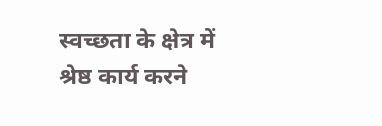स्वच्छता के क्षेत्र में श्रेष्ठ कार्य करने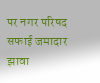पर नगर परिषद सफाई जमादार झावा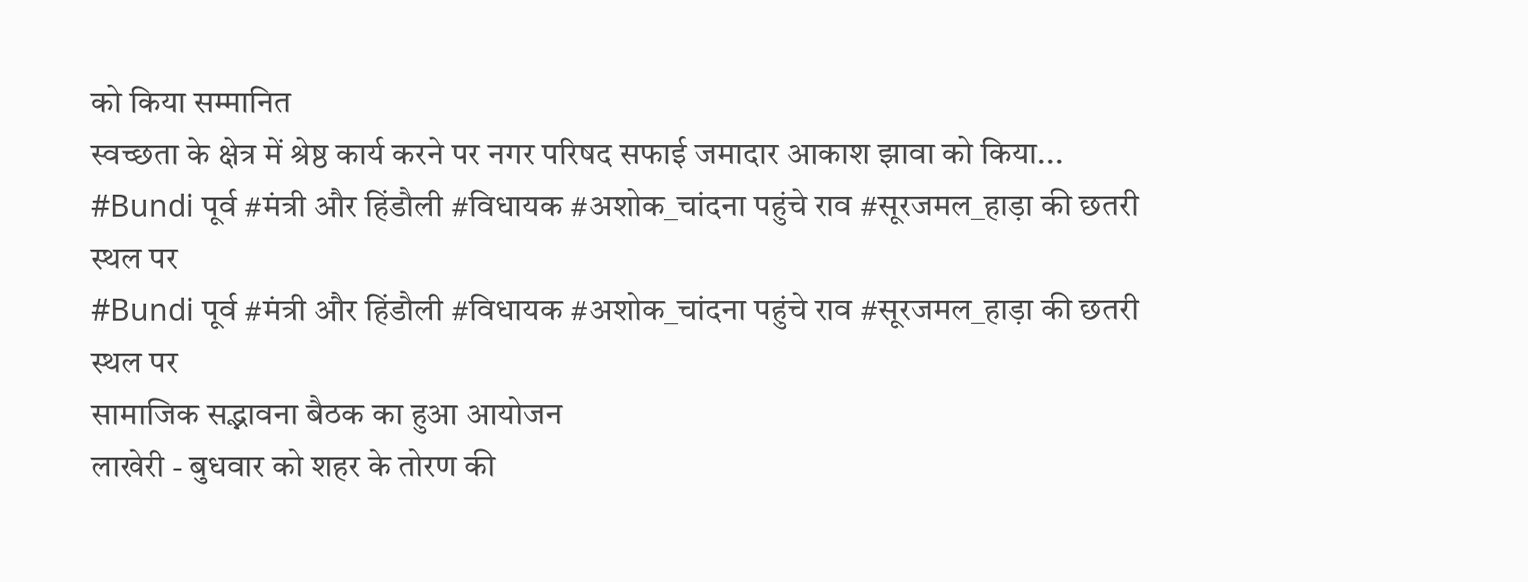को किया सम्मानित
स्वच्छता के क्षेत्र में श्रेष्ठ कार्य करने पर नगर परिषद सफाई जमादार आकाश झावा को किया...
#Bundi पूर्व #मंत्री और हिंडौली #विधायक #अशोक_चांदना पहुंचे राव #सूरजमल_हाड़ा की छतरी स्थल पर
#Bundi पूर्व #मंत्री और हिंडौली #विधायक #अशोक_चांदना पहुंचे राव #सूरजमल_हाड़ा की छतरी स्थल पर
सामाजिक सद्भावना बैठक का हुआ आयोजन
लाखेरी - बुधवार को शहर के तोरण की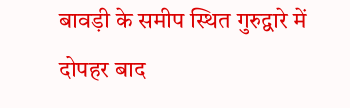बावड़ी के समीप स्थित गुरुद्वारे में दोपहर बाद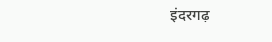इंदरगढ़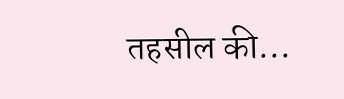तहसील की...